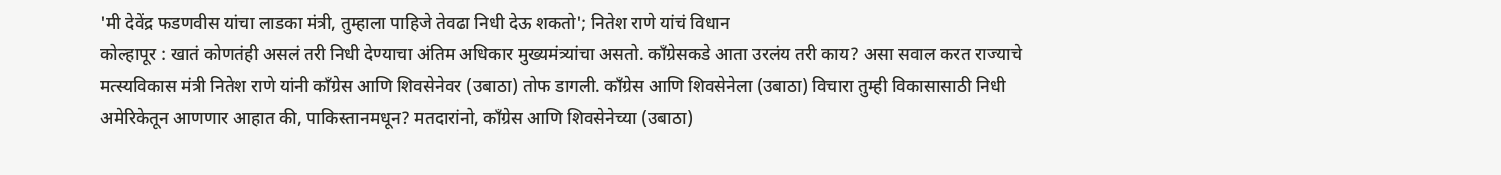'मी देवेंद्र फडणवीस यांचा लाडका मंत्री, तुम्हाला पाहिजे तेवढा निधी देऊ शकतो'; नितेश राणे यांचं विधान
कोल्हापूर : खातं कोणतंही असलं तरी निधी देण्याचा अंतिम अधिकार मुख्यमंत्र्यांचा असतो. काँग्रेसकडे आता उरलंय तरी काय? असा सवाल करत राज्याचे मत्स्यविकास मंत्री नितेश राणे यांनी काँग्रेस आणि शिवसेनेवर (उबाठा) तोफ डागली. काँग्रेस आणि शिवसेनेला (उबाठा) विचारा तुम्ही विकासासाठी निधी अमेरिकेतून आणणार आहात की, पाकिस्तानमधून? मतदारांनो, काँग्रेस आणि शिवसेनेच्या (उबाठा)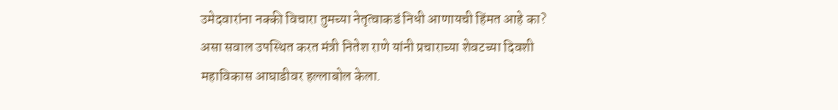उमेदवारांना नक्की विचारा तुमच्या नेतृत्वाकडं निधी आणायची हिंमत आहे का? असा सवाल उपस्थित करत मंत्री नितेश राणे यांनी प्रचाराच्या शेवटच्या दिवशी महाविकास आघाडीवर हल्लाबोल केला.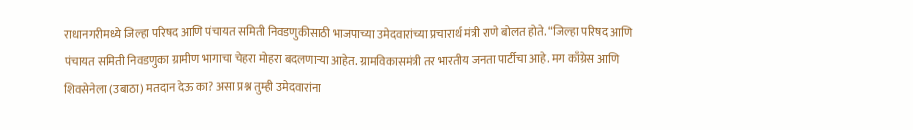राधानगरीमध्ये जिल्हा परिषद आणि पंचायत समिती निवडणुकीसाठी भाजपाच्या उमेदवारांच्या प्रचारार्थ मंत्री राणे बोलत होते. “जिल्हा परिषद आणि पंचायत समिती निवडणुका ग्रामीण भागाचा चेहरा मोहरा बदलणाऱ्या आहेत. ग्रामविकासमंत्री तर भारतीय जनता पार्टीचा आहे. मग काँग्रेस आणि शिवसेनेला (उबाठा) मतदान देऊ का? असा प्रश्न तुम्ही उमेदवारांना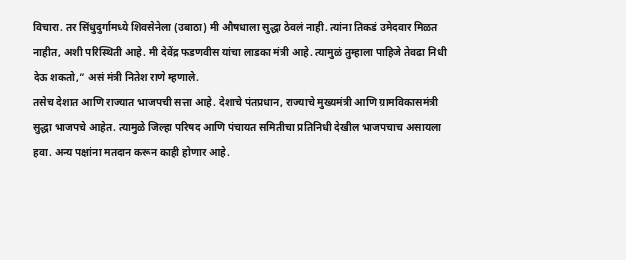विचारा. तर सिंधुदुर्गामध्ये शिवसेनेला (उबाठा) मी औषधाला सुद्धा ठेवलं नाही. त्यांना तिकडं उमेदवार मिळत नाहीत, अशी परिस्थिती आहे. मी देवेंद्र फडणवीस यांचा लाडका मंत्री आहे. त्यामुळं तुम्हाला पाहिजे तेवढा निधी देऊ शकतो,” असं मंत्री नितेश राणे म्हणाले.
तसेच देशात आणि राज्यात भाजपची सत्ता आहे. देशाचे पंतप्रधान, राज्याचे मुख्यमंत्री आणि ग्रामविकासमंत्री सुद्धा भाजपचे आहेत. त्यामुळे जिल्हा परिषद आणि पंचायत समितीचा प्रतिनिधी देखील भाजपचाच असायला हवा. अन्य पक्षांना मतदान करून काही होणार आहे.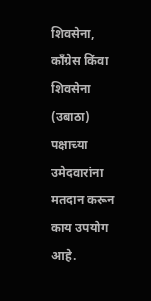शिवसेना, काँग्रेस किंवा शिवसेना (उबाठा) पक्षाच्या उमेदवारांना मतदान करून काय उपयोग आहे.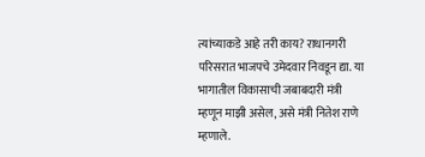त्यांच्याकडे आहे तरी काय? राधानगरी परिसरात भाजपचे उमेदवार निवडून द्या. या भागातील विकासाची जबाबदारी मंत्री म्हणून माझी असेल, असे मंत्री नितेश राणे म्हणाले.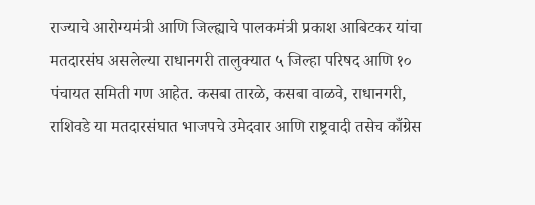राज्याचे आरोग्यमंत्री आणि जिल्ह्याचे पालकमंत्री प्रकाश आबिटकर यांचा मतदारसंघ असलेल्या राधानगरी तालुक्यात ५ जिल्हा परिषद आणि १० पंचायत समिती गण आहेत. कसबा तारळे, कसबा वाळवे, राधानगरी, राशिवडे या मतदारसंघात भाजपचे उमेदवार आणि राष्ट्रवादी तसेच काँग्रेस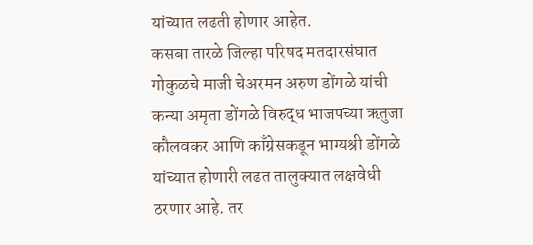यांच्यात लढती होणार आहेत.
कसबा तारळे जिल्हा परिषद मतदारसंघात गोकुळचे माजी चेअरमन अरुण डोंगळे यांची कन्या अमृता डोंगळे विरुद्ध भाजपच्या ऋतुजा कौलवकर आणि काँग्रेसकडून भाग्यश्री डोंगळे यांच्यात होणारी लढत तालुक्यात लक्षवेधी ठरणार आहे. तर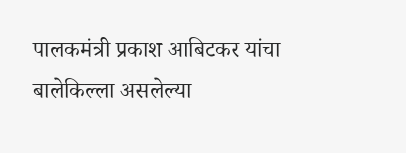पालकमंत्री प्रकाश आबिटकर यांचा बालेकिल्ला असलेल्या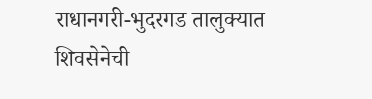राधानगरी-भुदरगड तालुक्यात शिवसेनेची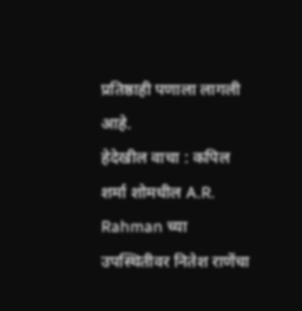प्रतिष्ठाही पणाला लागली आहे.
हेदेखील वाचा : कपिल शर्मा शोमधील A.R. Rahman च्या उपस्थितीवर नितेश राणेंचा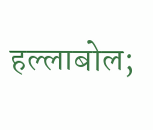हल्लाबोल;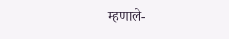म्हणाले-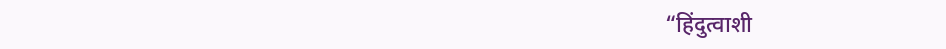“हिंदुत्वाशी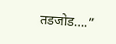तडजोड….”